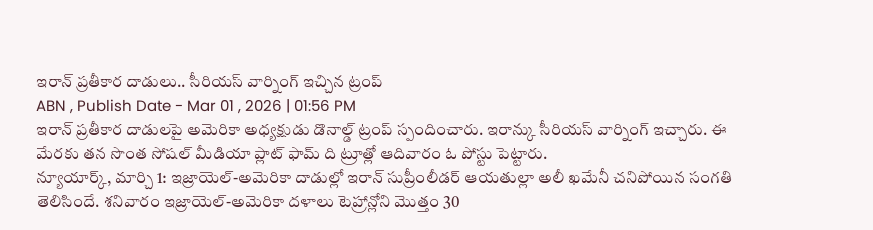ఇరాన్ ప్రతీకార దాడులు.. సీరియస్ వార్నింగ్ ఇచ్చిన ట్రంప్
ABN , Publish Date - Mar 01 , 2026 | 01:56 PM
ఇరాన్ ప్రతీకార దాడులపై అమెరికా అధ్యక్షుడు డొనాల్డ్ ట్రంప్ స్పందించారు. ఇరాన్కు సీరియస్ వార్నింగ్ ఇచ్చారు. ఈ మేరకు తన సొంత సోషల్ మీడియా ప్లాట్ ఫామ్ ది ట్రూత్లో ఆదివారం ఓ పోస్టు పెట్టారు.
న్యూయార్క్, మార్చి 1: ఇజ్రాయెల్-అమెరికా దాడుల్లో ఇరాన్ సుప్రీంలీడర్ ఆయతుల్లా అలీ ఖమేనీ చనిపోయిన సంగతి తెలిసిందే. శనివారం ఇజ్రాయెల్-అమెరికా దళాలు టెహ్రాన్లోని మొత్తం 30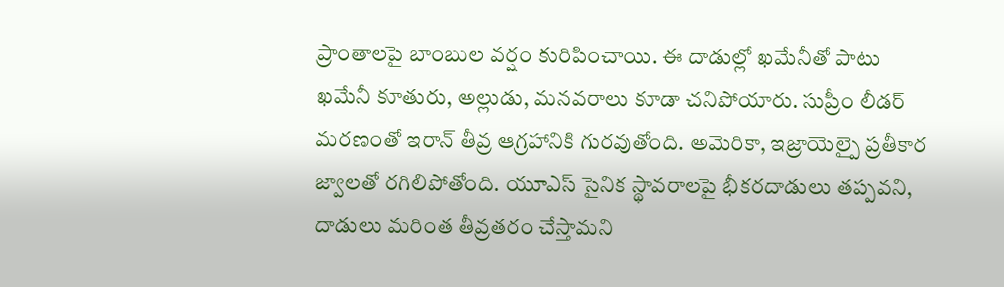ప్రాంతాలపై బాంబుల వర్షం కురిపించాయి. ఈ దాడుల్లో ఖమేనీతో పాటు ఖమేనీ కూతురు, అల్లుడు, మనవరాలు కూడా చనిపోయారు. సుప్రీం లీడర్ మరణంతో ఇరాన్ తీవ్ర ఆగ్రహానికి గురవుతోంది. అమెరికా, ఇజ్రాయెల్పై ప్రతీకార జ్వాలతో రగిలిపోతోంది. యూఎస్ సైనిక స్థావరాలపై భీకరదాడులు తప్పవని, దాడులు మరింత తీవ్రతరం చేస్తామని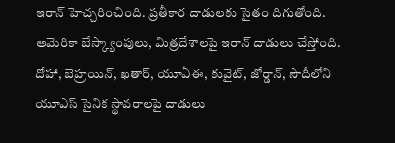ఇరాన్ హెచ్చరించింది. ప్రతీకార దాడులకు సైతం దిగుతోంది.
అమెరికా బేస్క్యాంపులు, మిత్రదేశాలపై ఇరాన్ దాడులు చేస్తోంది. దోహా, బెహ్రయిన్, ఖతార్, యూఏఈ, కువైట్, జోర్డాన్, సౌదీలోని యూఎస్ సైనిక స్థావరాలపై దాడులు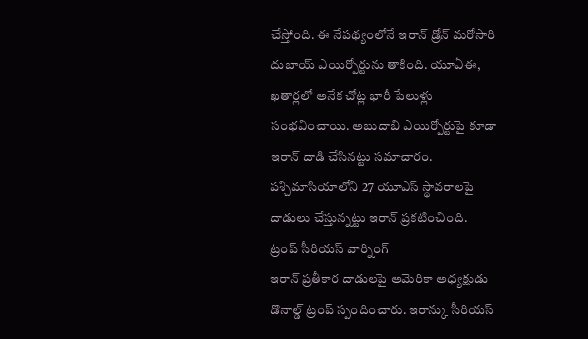చేస్తోంది. ఈ నేపథ్యంలోనే ఇరాన్ డ్రోన్ మరోసారి దుబాయ్ ఎయిర్పోర్టును తాకింది. యూఏఈ, ఖతార్లలో అనేక చోట్ల భారీ పేలుళ్లు సంభవించాయి. అబుదాబి ఎయిర్పోర్టుపై కూడా ఇరాన్ దాడి చేసినట్టు సమాచారం. పశ్చిమాసియాలోని 27 యూఎస్ స్థావరాలపై దాడులు చేస్తున్నట్టు ఇరాన్ ప్రకటించింది.
ట్రంప్ సీరియస్ వార్నింగ్
ఇరాన్ ప్రతీకార దాడులపై అమెరికా అధ్యక్షుడు డొనాల్డ్ ట్రంప్ స్పందించారు. ఇరాన్కు సీరియస్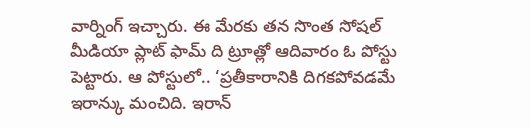వార్నింగ్ ఇచ్చారు. ఈ మేరకు తన సొంత సోషల్ మీడియా ప్లాట్ ఫామ్ ది ట్రూత్లో ఆదివారం ఓ పోస్టు పెట్టారు. ఆ పోస్టులో.. ‘ప్రతీకారానికి దిగకపోవడమే ఇరాన్కు మంచిది. ఇరాన్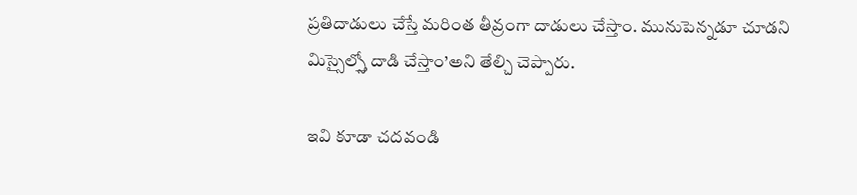ప్రతిదాడులు చేస్తే మరింత తీవ్రంగా దాడులు చేస్తాం. మునుపెన్నడూ చూడని మిస్సైల్స్తో దాడి చేస్తాం’అని తేల్చి చెప్పారు.

ఇవి కూడా చదవండి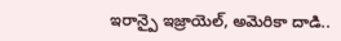ఇరాన్పై ఇజ్రాయెల్, అమెరికా దాడి..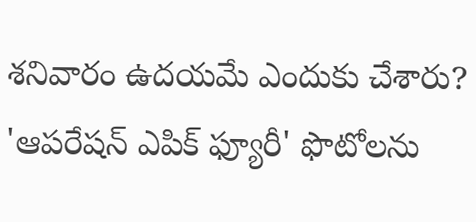శనివారం ఉదయమే ఎందుకు చేశారు?
'ఆపరేషన్ ఎపిక్ ఫ్యూరీ' ఫొటోలను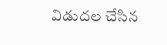విడుదల చేసిన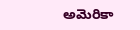అమెరికా